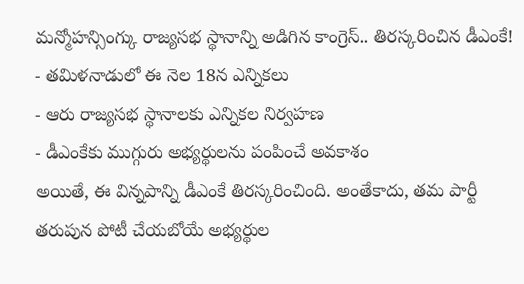మన్మోహన్సింగ్కు రాజ్యసభ స్థానాన్ని అడిగిన కాంగ్రెస్.. తిరస్కరించిన డీఎంకే!
- తమిళనాడులో ఈ నెల 18న ఎన్నికలు
- ఆరు రాజ్యసభ స్థానాలకు ఎన్నికల నిర్వహణ
- డీఎంకేకు ముగ్గురు అభ్యర్థులను పంపించే అవకాశం
అయితే, ఈ విన్నపాన్ని డీఎంకే తిరస్కరించింది. అంతేకాదు, తమ పార్టీ తరుపున పోటీ చేయబోయే అభ్యర్థుల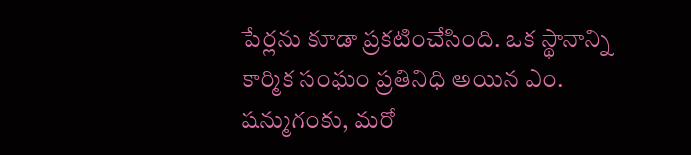పేర్లను కూడా ప్రకటించేసింది. ఒక స్థానాన్ని కార్మిక సంఘం ప్రతినిధి అయిన ఎం. షన్ముగంకు, మరో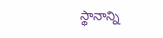స్థానాన్ని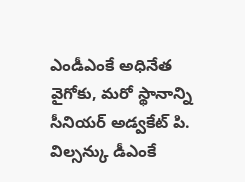ఎండీఎంకే అధినేత వైగోకు, మరో స్థానాన్ని సీనియర్ అడ్వకేట్ పి. విల్సన్కు డీఎంకే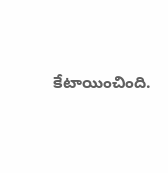కేటాయించింది.